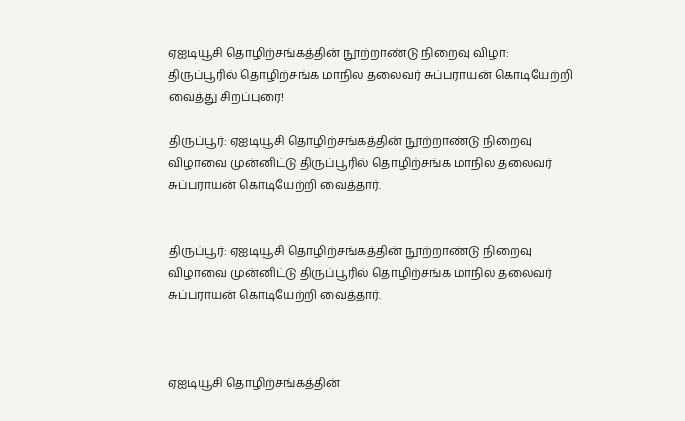ஏஐடியூசி தொழிற்சங்கத்தின் நூற்றாண்டு நிறைவு விழா: திருப்பூரில் தொழிற்சங்க மாநில தலைவர் சுப்பராயன் கொடியேற்றி வைத்து சிறப்புரை!

திருப்பூர்: ஏஐடியூசி தொழிற்சங்கத்தின் நூற்றாண்டு நிறைவு விழாவை முன்னிட்டு திருப்பூரில் தொழிற்சங்க மாநில தலைவர் சுப்பராயன் கொடியேற்றி வைத்தார்.


திருப்பூர்: ஏஐடியூசி தொழிற்சங்கத்தின் நூற்றாண்டு நிறைவு விழாவை முன்னிட்டு திருப்பூரில் தொழிற்சங்க மாநில தலைவர் சுப்பராயன் கொடியேற்றி வைத்தார்.



ஏஐடியூசி தொழிற்சங்கத்தின்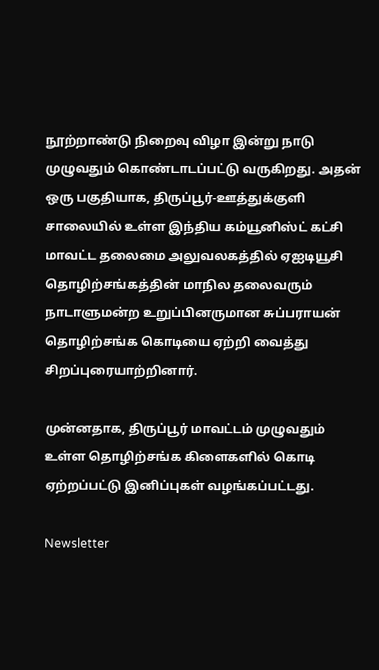நூற்றாண்டு நிறைவு விழா இன்று நாடு முழுவதும் கொண்டாடப்பட்டு வருகிறது. அதன் ஒரு பகுதியாக, திருப்பூர்-ஊத்துக்குளி சாலையில் உள்ள இந்திய கம்யூனிஸ்ட் கட்சி மாவட்ட தலைமை அலுவலகத்தில் ஏஐடியூசி தொழிற்சங்கத்தின் மாநில தலைவரும் நாடாளுமன்ற உறுப்பினருமான சுப்பராயன் தொழிற்சங்க கொடியை ஏற்றி வைத்து சிறப்புரையாற்றினார்.

முன்னதாக, திருப்பூர் மாவட்டம் முழுவதும் உள்ள தொழிற்சங்க கிளைகளில் கொடி ஏற்றப்பட்டு இனிப்புகள் வழங்கப்பட்டது.

Newsletter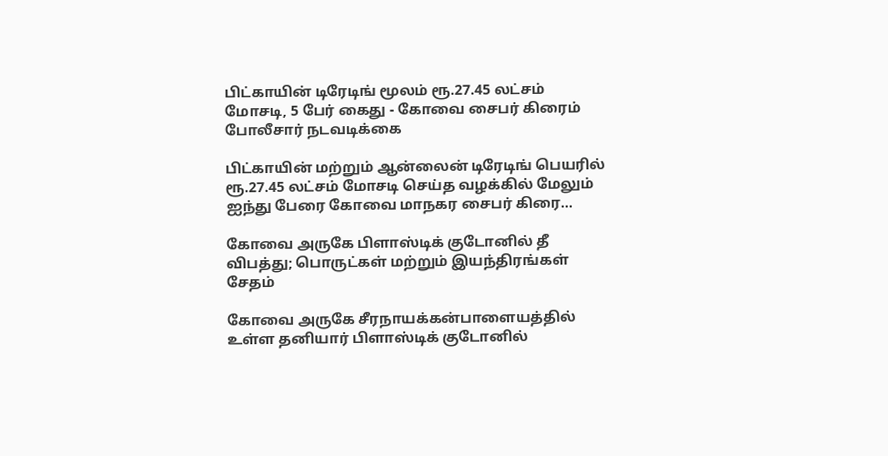பிட்காயின் டிரேடிங் மூலம் ரூ.27.45 லட்சம் மோசடி, 5 பேர் கைது - கோவை சைபர் கிரைம் போலீசார் நடவடிக்கை

பிட்காயின் மற்றும் ஆன்லைன் டிரேடிங் பெயரில் ரூ.27.45 லட்சம் மோசடி செய்த வழக்கில் மேலும் ஐந்து பேரை கோவை மாநகர சைபர் கிரை...

கோவை அருகே பிளாஸ்டிக் குடோனில் தீ விபத்து; பொருட்கள் மற்றும் இயந்திரங்கள் சேதம்

கோவை அருகே சீரநாயக்கன்பாளையத்தில் உள்ள தனியார் பிளாஸ்டிக் குடோனில்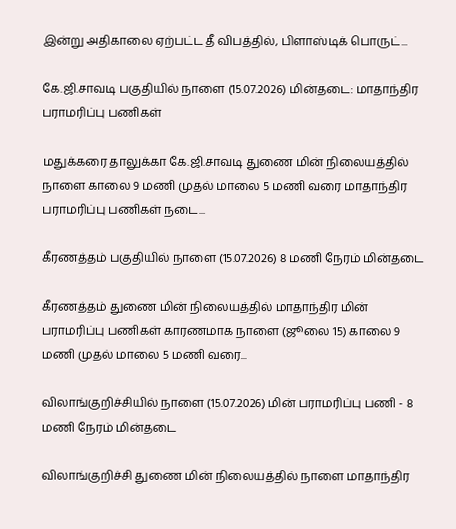இன்று அதிகாலை ஏற்பட்ட தீ விபத்தில், பிளாஸ்டிக் பொருட்...

கே.ஜி.சாவடி பகுதியில் நாளை (15.07.2026) மின்தடை: மாதாந்திர பராமரிப்பு பணிகள்

மதுக்கரை தாலுக்கா கே.ஜி.சாவடி துணை மின் நிலையத்தில் நாளை காலை 9 மணி முதல் மாலை 5 மணி வரை மாதாந்திர பராமரிப்பு பணிகள் நடை...

கீரணத்தம் பகுதியில் நாளை (15.07.2026) 8 மணி நேரம் மின்தடை

கீரணத்தம் துணை மின் நிலையத்தில் மாதாந்திர மின் பராமரிப்பு பணிகள் காரணமாக நாளை (ஜூலை 15) காலை 9 மணி முதல் மாலை 5 மணி வரை...

விலாங்குறிச்சியில் நாளை (15.07.2026) மின் பராமரிப்பு பணி - 8 மணி நேரம் மின்தடை

விலாங்குறிச்சி துணை மின் நிலையத்தில் நாளை மாதாந்திர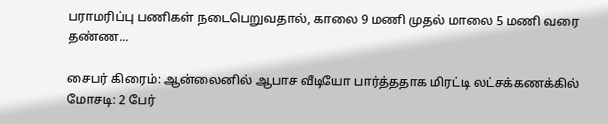பராமரிப்பு பணிகள் நடைபெறுவதால், காலை 9 மணி முதல் மாலை 5 மணி வரை தண்ண...

சைபர் கிரைம்: ஆன்லைனில் ஆபாச வீடியோ பார்த்ததாக மிரட்டி லட்சக்கணக்கில் மோசடி: 2 பேர்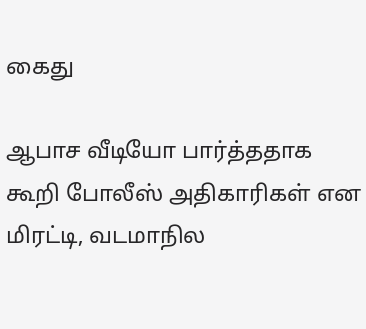கைது

ஆபாச வீடியோ பார்த்ததாக கூறி போலீஸ் அதிகாரிகள் என மிரட்டி, வடமாநில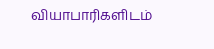வியாபாரிகளிடம்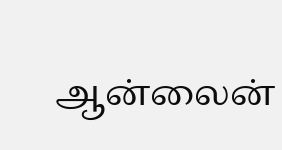ஆன்லைன்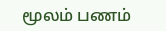மூலம் பணம்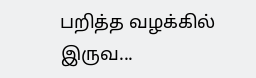பறித்த வழக்கில் இருவ...